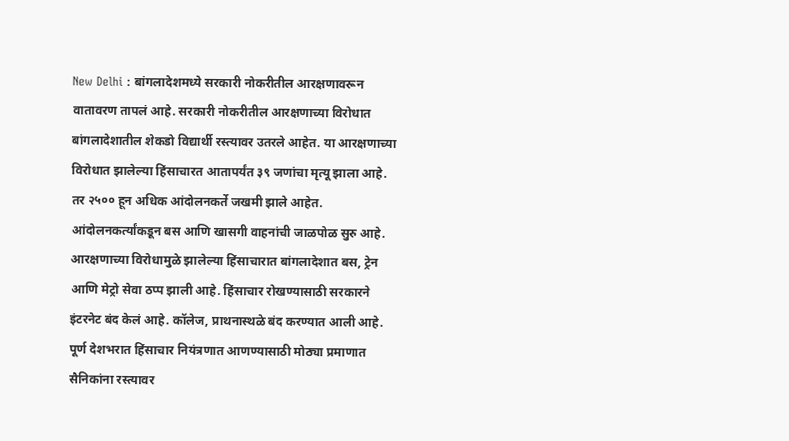New Delhi : बांगलादेशमध्ये सरकारी नोकरीतील आरक्षणावरून वातावरण तापलं आहे. सरकारी नोकरीतील आरक्षणाच्या विरोधात बांगलादेशातील शेकडो विद्यार्थी रस्त्यावर उतरले आहेत. या आरक्षणाच्या विरोधात झालेल्या हिंसाचारत आतापर्यंत ३९ जणांचा मृत्यू झाला आहे. तर २५०० हून अधिक आंदोलनकर्ते जखमी झाले आहेत. आंदोलनकर्त्यांकडून बस आणि खासगी वाहनांची जाळपोळ सुरु आहे.
आरक्षणाच्या विरोधामुळे झालेल्या हिंसाचारात बांगलादेशात बस, ट्रेन आणि मेट्रो सेवा ठप्प झाली आहे. हिंसाचार रोखण्यासाठी सरकारने इंटरनेट बंद केलं आहे. कॉलेज, प्राथनास्थळे बंद करण्यात आली आहे. पूर्ण देशभरात हिंसाचार नियंत्रणात आणण्यासाठी मोठ्या प्रमाणात सैनिकांना रस्त्यावर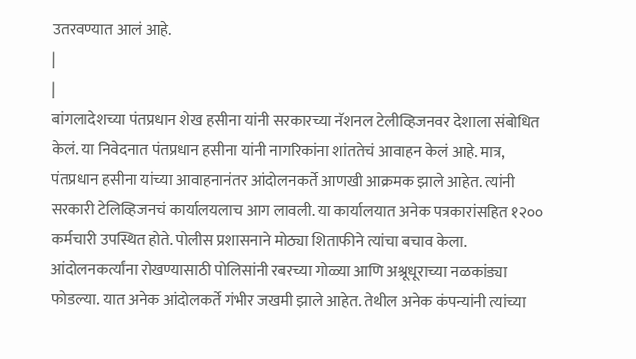उतरवण्यात आलं आहे.
|
|
बांगलादेशच्या पंतप्रधान शेख हसीना यांनी सरकारच्या नॅशनल टेलीव्हिजनवर देशाला संबोधित केलं. या निवेदनात पंतप्रधान हसीना यांनी नागरिकांना शांततेचं आवाहन केलं आहे. मात्र, पंतप्रधान हसीना यांच्या आवाहनानंतर आंदोलनकर्ते आणखी आक्रमक झाले आहेत. त्यांनी सरकारी टेलिव्हिजनचं कार्यालयलाच आग लावली. या कार्यालयात अनेक पत्रकारांसहित १२०० कर्मचारी उपस्थित होते. पोलीस प्रशासनाने मोठ्या शिताफीने त्यांचा बचाव केला.
आंदोलनकर्त्यांना रोखण्यासाठी पोलिसांनी रबरच्या गोळ्या आणि अश्रूधूराच्या नळकांड्या फोडल्या. यात अनेक आंदोलकर्ते गंभीर जखमी झाले आहेत. तेथील अनेक कंपन्यांनी त्यांच्या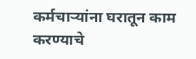कर्मचाऱ्यांना घरातून काम करण्याचे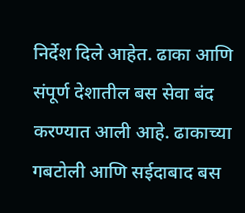निर्देश दिले आहेत. ढाका आणि संपूर्ण देशातील बस सेवा बंद करण्यात आली आहे. ढाकाच्या गबटोली आणि सईदाबाद बस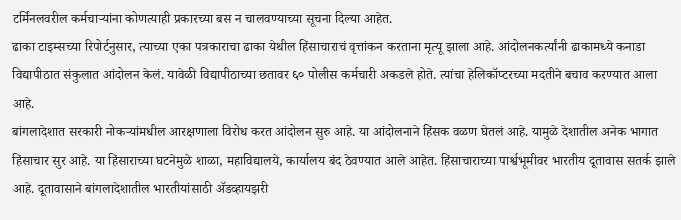टर्मिनलवरील कर्मचाऱ्यांना कोणत्याही प्रकारच्या बस न चालवण्याच्या सूचना दिल्या आहेत.
ढाका टाइम्सच्या रिपोर्टनुसार, त्याच्या एका पत्रकाराचा ढाका येथील हिंसाचाराचं वृत्तांकन करताना मृत्यू झाला आहे. आंदोलनकर्त्यांनी ढाकामध्ये कनाडा विद्यापीठात संकुलात आंदोलन केलं. यावेळी विद्यापीठाच्या छतावर ६० पोलीस कर्मचारी अकडले होते. त्यांचा हेलिकॉप्टरच्या मदतीने बचाव करण्यात आला आहे.
बांगलादेशात सरकारी नोकऱ्यांमधील आरक्षणाला विरोध करत आंदोलन सुरु आहे. या आंदोलनाने हिंसक वळण घेतलं आहे. यामुळे देशातील अनेक भागात हिंसाचार सुर आहे. या हिंसाराच्या घटनेमुळे शाळा, महाविद्यालये, कार्यालय बंद ठेवण्यात आले आहेत. हिंसाचाराच्या पार्श्वभूमीवर भारतीय दूतावास सतर्क झाले आहे. दूतावासाने बांगलादेशातील भारतीयांसाठी ॲडव्हायझरी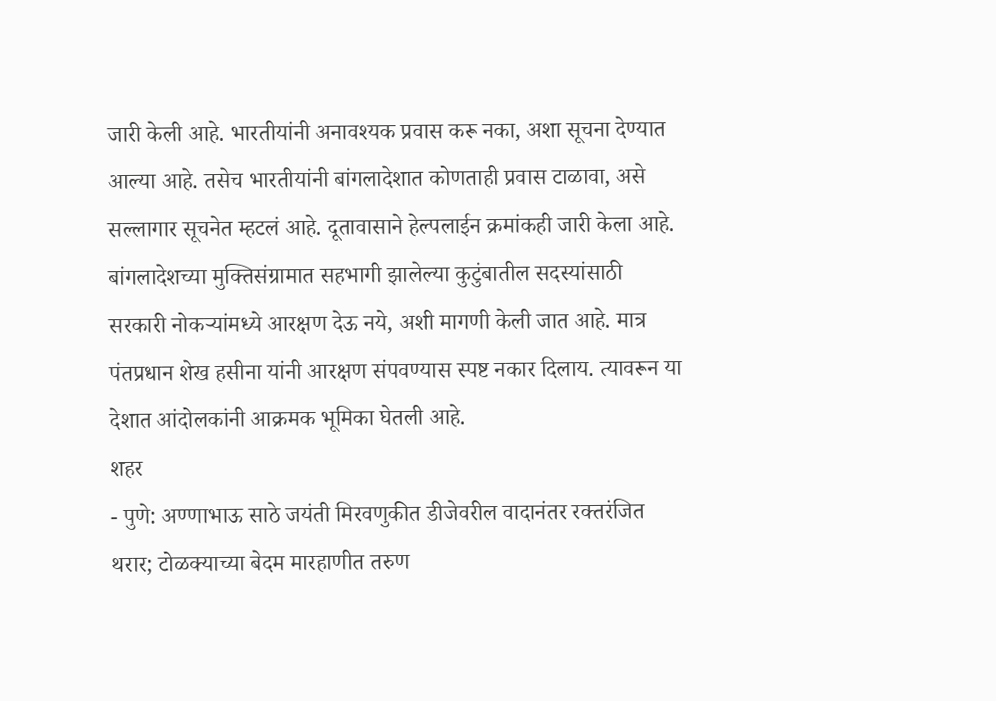जारी केली आहे. भारतीयांनी अनावश्यक प्रवास करू नका, अशा सूचना देण्यात आल्या आहे. तसेच भारतीयांनी बांगलादेशात कोणताही प्रवास टाळावा, असे सल्लागार सूचनेत म्हटलं आहे. दूतावासाने हेल्पलाईन क्रमांकही जारी केला आहे.
बांगलादेशच्या मुक्तिसंग्रामात सहभागी झालेल्या कुटुंबातील सदस्यांसाठी सरकारी नोकऱ्यांमध्ये आरक्षण देऊ नये, अशी मागणी केली जात आहे. मात्र पंतप्रधान शेख हसीना यांनी आरक्षण संपवण्यास स्पष्ट नकार दिलाय. त्यावरून या देशात आंदोलकांनी आक्रमक भूमिका घेतली आहे.
शहर
- पुणे: अण्णाभाऊ साठे जयंती मिरवणुकीत डीजेवरील वादानंतर रक्तरंजित थरार; टोळक्याच्या बेदम मारहाणीत तरुण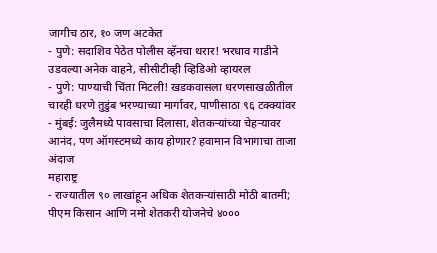जागीच ठार, १० जण अटकेत
- पुणे: सदाशिव पेठेत पोलीस व्हॅनचा थरार! भरधाव गाडीने उडवल्या अनेक वाहने, सीसीटीव्ही व्हिडिओ व्हायरल
- पुणे: पाण्याची चिंता मिटली! खडकवासला धरणसाखळीतील चारही धरणे तुडुंब भरण्याच्या मार्गावर, पाणीसाठा ९६ टक्क्यांवर
- मुंबई: जुलैमध्ये पावसाचा दिलासा, शेतकऱ्यांच्या चेहऱ्यावर आनंद, पण ऑगस्टमध्ये काय होणार? हवामान विभागाचा ताजा अंदाज
महाराष्ट्र
- राज्यातील ९० लाखांहून अधिक शेतकऱ्यांसाठी मोठी बातमी; पीएम किसान आणि नमो शेतकरी योजनेचे ४०००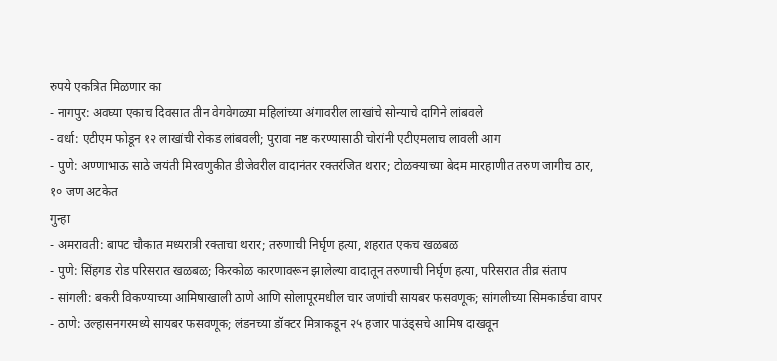रुपये एकत्रित मिळणार का
- नागपुर: अवघ्या एकाच दिवसात तीन वेगवेगळ्या महिलांच्या अंगावरील लाखांचे सोन्याचे दागिने लांबवले
- वर्धा: एटीएम फोडून १२ लाखांची रोकड लांबवली; पुरावा नष्ट करण्यासाठी चोरांनी एटीएमलाच लावली आग
- पुणे: अण्णाभाऊ साठे जयंती मिरवणुकीत डीजेवरील वादानंतर रक्तरंजित थरार; टोळक्याच्या बेदम मारहाणीत तरुण जागीच ठार, १० जण अटकेत
गुन्हा
- अमरावती: बापट चौकात मध्यरात्री रक्ताचा थरार; तरुणाची निर्घृण हत्या, शहरात एकच खळबळ
- पुणे: सिंहगड रोड परिसरात खळबळ; किरकोळ कारणावरून झालेल्या वादातून तरुणाची निर्घृण हत्या, परिसरात तीव्र संताप
- सांगली: बकरी विकण्याच्या आमिषाखाली ठाणे आणि सोलापूरमधील चार जणांची सायबर फसवणूक; सांगलीच्या सिमकार्डचा वापर
- ठाणे: उल्हासनगरमध्ये सायबर फसवणूक; लंडनच्या डॉक्टर मित्राकडून २५ हजार पाउंड्सचे आमिष दाखवून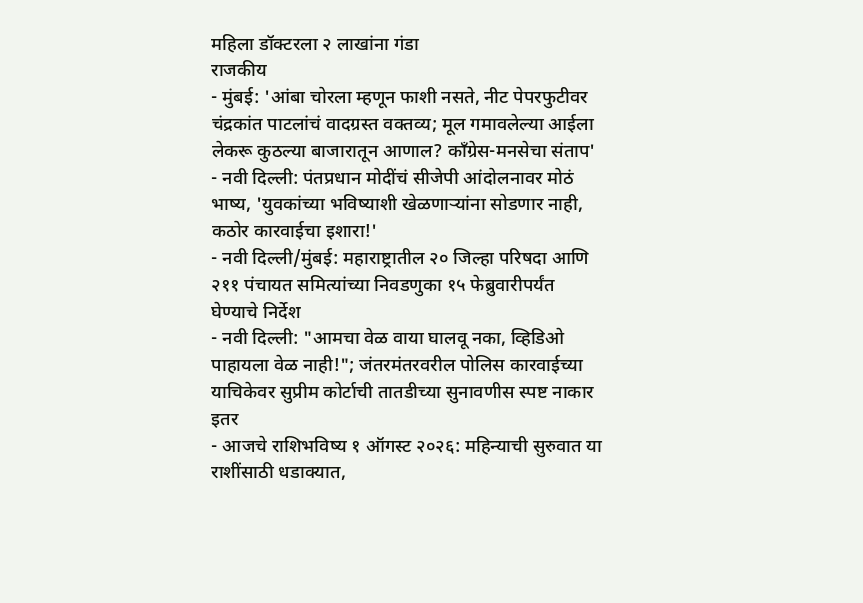महिला डॉक्टरला २ लाखांना गंडा
राजकीय
- मुंबई: 'आंबा चोरला म्हणून फाशी नसते, नीट पेपरफुटीवर चंद्रकांत पाटलांचं वादग्रस्त वक्तव्य; मूल गमावलेल्या आईला लेकरू कुठल्या बाजारातून आणाल? काँग्रेस-मनसेचा संताप'
- नवी दिल्ली: पंतप्रधान मोदींचं सीजेपी आंदोलनावर मोठं भाष्य, 'युवकांच्या भविष्याशी खेळणाऱ्यांना सोडणार नाही, कठोर कारवाईचा इशारा!'
- नवी दिल्ली/मुंबई: महाराष्ट्रातील २० जिल्हा परिषदा आणि २११ पंचायत समित्यांच्या निवडणुका १५ फेब्रुवारीपर्यंत घेण्याचे निर्देश
- नवी दिल्ली: "आमचा वेळ वाया घालवू नका, व्हिडिओ पाहायला वेळ नाही!"; जंतरमंतरवरील पोलिस कारवाईच्या याचिकेवर सुप्रीम कोर्टाची तातडीच्या सुनावणीस स्पष्ट नाकार
इतर
- आजचे राशिभविष्य १ ऑगस्ट २०२६: महिन्याची सुरुवात या राशींसाठी धडाक्यात,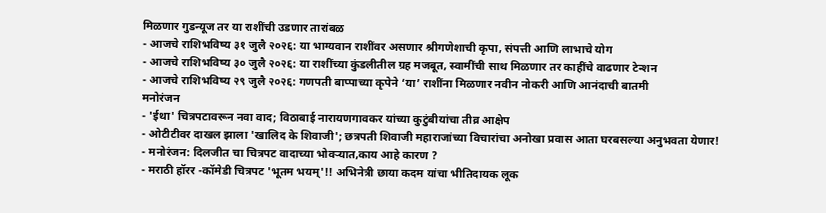मिळणार गुडन्यूज तर या राशींची उडणार तारांबळ
- आजचे राशिभविष्य ३१ जुलै २०२६: या भाग्यवान राशींवर असणार श्रीगणेशाची कृपा, संपत्ती आणि लाभाचे योग
- आजचे राशिभविष्य ३० जुलै २०२६: या राशींच्या कुंडलीतील ग्रह मजबूत, स्वामींची साथ मिळणार तर काहींचे वाढणार टेन्शन
- आजचे राशिभविष्य २९ जुलै २०२६: गणपती बाप्पाच्या कृपेने ‘या’ राशींना मिळणार नवीन नोकरी आणि आनंदाची बातमी
मनोरंजन
- 'ईथा' चित्रपटावरून नवा वाद; विठाबाई नारायणगावकर यांच्या कुटुंबीयांचा तीव्र आक्षेप
- ओटीटीवर दाखल झाला 'खालिद के शिवाजी'; छत्रपती शिवाजी महाराजांच्या विचारांचा अनोखा प्रवास आता घरबसल्या अनुभवता येणार!
- मनोरंजन: दिलजीत चा चित्रपट वादाच्या भोवऱ्यात,काय आहे कारण ?
- मराठी हॉरर -कॉमेडी चित्रपट 'भूतम भयम्'!! अभिनेत्री छाया कदम यांचा भीतिदायक लूक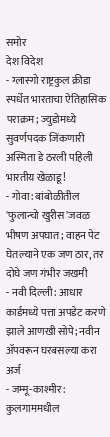समोर
देश विदेश
- ग्लास्गो राष्ट्रकुल क्रीडा स्पर्धेत भारताचा ऐतिहासिक पराक्रम; ज्युडोमध्ये सुवर्णपदक जिंकणारी अस्मिता डे ठरली पहिली भारतीय खेळाडू!
- गोवा: बांबोळीतील 'फुलान्चो खुरीस'जवळ भीषण अपघात; वाहन पेट घेतल्याने एक जण ठार, तर दोघे जण गंभीर जखमी
- नवी दिल्ली: आधार कार्डमध्ये पत्ता अपडेट करणे झाले आणखी सोपे; नवीन ॲपवरून घरबसल्या करा अर्ज
- जम्मू-काश्मीर: कुलगाममधील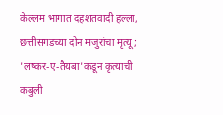केल्लम भागात दहशतवादी हल्ला, छत्तीसगडच्या दोन मजुरांचा मृत्यू; 'लष्कर-ए-तैयबा'कडून कृत्याची कबुली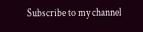Subscribe to my channel